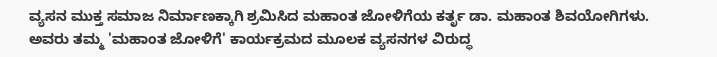ವ್ಯಸನ ಮುಕ್ತ ಸಮಾಜ ನಿರ್ಮಾಣಕ್ಕಾಗಿ ಶ್ರಮಿಸಿದ ಮಹಾಂತ ಜೋಳಿಗೆಯ ಕರ್ತೃ ಡಾ. ಮಹಾಂತ ಶಿವಯೋಗಿಗಳು. ಅವರು ತಮ್ಮ 'ಮಹಾಂತ ಜೋಳಿಗೆ' ಕಾರ್ಯಕ್ರಮದ ಮೂಲಕ ವ್ಯಸನಗಳ ವಿರುದ್ಧ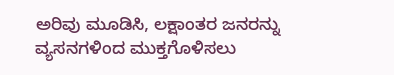ಅರಿವು ಮೂಡಿಸಿ, ಲಕ್ಷಾಂತರ ಜನರನ್ನು ವ್ಯಸನಗಳಿಂದ ಮುಕ್ತಗೊಳಿಸಲು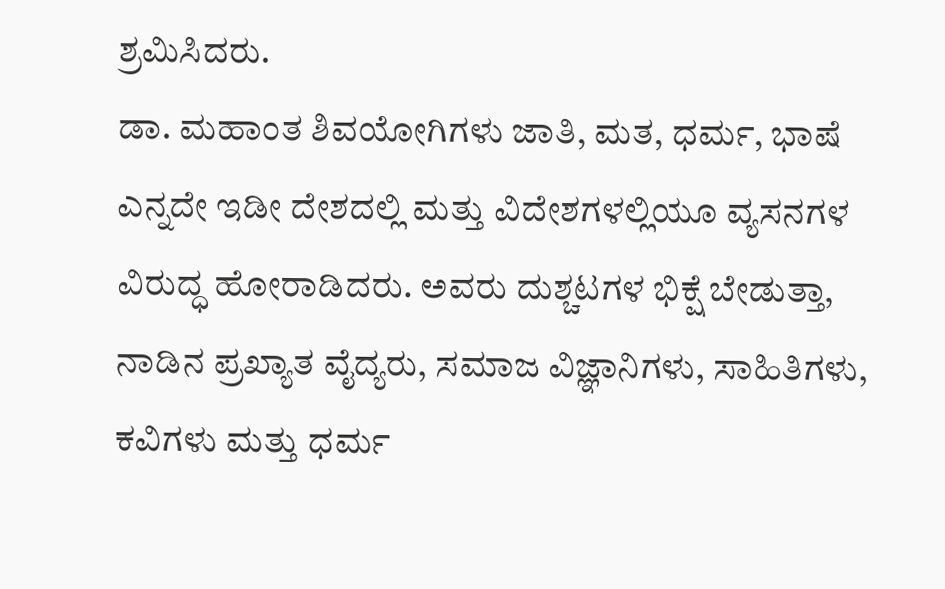ಶ್ರಮಿಸಿದರು.
ಡಾ. ಮಹಾಂತ ಶಿವಯೋಗಿಗಳು ಜಾತಿ, ಮತ, ಧರ್ಮ, ಭಾಷೆ ಎನ್ನದೇ ಇಡೀ ದೇಶದಲ್ಲಿ ಮತ್ತು ವಿದೇಶಗಳಲ್ಲಿಯೂ ವ್ಯಸನಗಳ ವಿರುದ್ಧ ಹೋರಾಡಿದರು. ಅವರು ದುಶ್ಚಟಗಳ ಭಿಕ್ಷೆ ಬೇಡುತ್ತಾ, ನಾಡಿನ ಪ್ರಖ್ಯಾತ ವೈದ್ಯರು, ಸಮಾಜ ವಿಜ್ಞಾನಿಗಳು, ಸಾಹಿತಿಗಳು, ಕವಿಗಳು ಮತ್ತು ಧರ್ಮ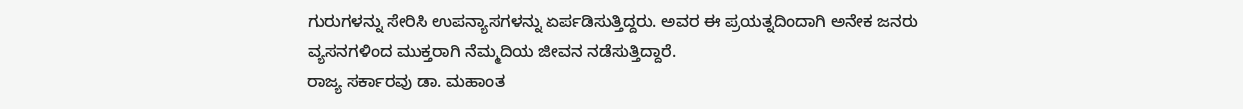ಗುರುಗಳನ್ನು ಸೇರಿಸಿ ಉಪನ್ಯಾಸಗಳನ್ನು ಏರ್ಪಡಿಸುತ್ತಿದ್ದರು. ಅವರ ಈ ಪ್ರಯತ್ನದಿಂದಾಗಿ ಅನೇಕ ಜನರು ವ್ಯಸನಗಳಿಂದ ಮುಕ್ತರಾಗಿ ನೆಮ್ಮದಿಯ ಜೀವನ ನಡೆಸುತ್ತಿದ್ದಾರೆ.
ರಾಜ್ಯ ಸರ್ಕಾರವು ಡಾ. ಮಹಾಂತ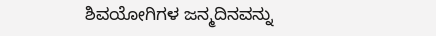ಶಿವಯೋಗಿಗಳ ಜನ್ಮದಿನವನ್ನು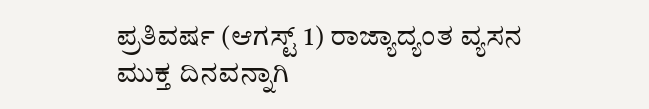ಪ್ರತಿವರ್ಷ (ಆಗಸ್ಟ್ 1) ರಾಜ್ಯಾದ್ಯಂತ ವ್ಯಸನ ಮುಕ್ತ ದಿನವನ್ನಾಗಿ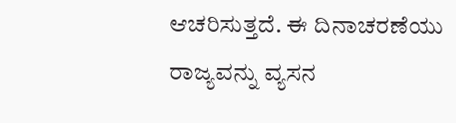ಆಚರಿಸುತ್ತದೆ. ಈ ದಿನಾಚರಣೆಯು ರಾಜ್ಯವನ್ನು ವ್ಯಸನ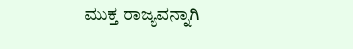ಮುಕ್ತ ರಾಜ್ಯವನ್ನಾಗಿ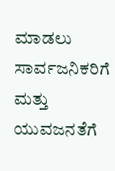ಮಾಡಲು ಸಾರ್ವಜನಿಕರಿಗೆ ಮತ್ತು ಯುವಜನತೆಗೆ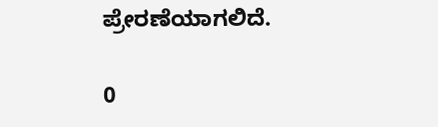ಪ್ರೇರಣೆಯಾಗಲಿದೆ.

0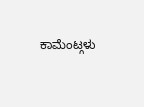ಕಾಮೆಂಟ್ಗಳು